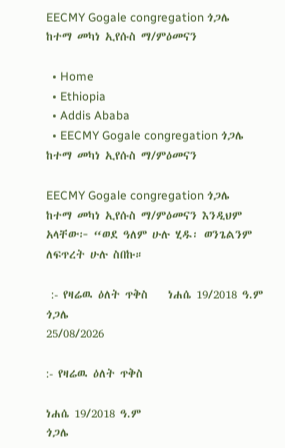EECMY Gogale congregation ጎጋሌ ከተማ መካነ ኢየሱስ ማ/ምዕመናን

  • Home
  • Ethiopia
  • Addis Ababa
  • EECMY Gogale congregation ጎጋሌ ከተማ መካነ ኢየሱስ ማ/ምዕመናን

EECMY Gogale congregation ጎጋሌ ከተማ መካነ ኢየሱስ ማ/ምዕመናን እንዲህም አላቸው፦ “ወደ ዓለም ሁሉ ሂዱ፡ ወንጌልንም ለፍጥረት ሁሉ ስበኩ።

 :- የዛሬዉ ዕለት ጥቅስ    ነሐሴ 19/2018 ዓ.ም         ጎጋሌ
25/08/2026

:- የዛሬዉ ዕለት ጥቅስ

ነሐሴ 19/2018 ዓ.ም
ጎጋሌ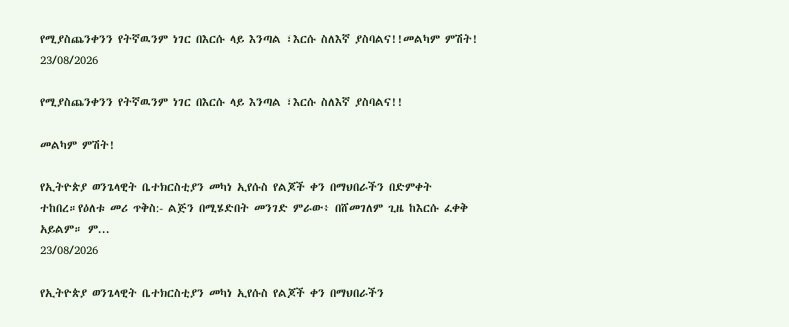የሚያስጨንቀንን የትኛዉንም ነገር በእርሱ ላይ እንጣል ፣እርሱ ስለእኛ ያስባልና!!መልካም ምሽት!
23/08/2026

የሚያስጨንቀንን የትኛዉንም ነገር በእርሱ ላይ እንጣል ፣እርሱ ስለእኛ ያስባልና!!

መልካም ምሽት!

የኢትዮጵያ ወንጌላዊት ቤተክርስቲያን መካነ ኢየሱስ የልጆች ቀን በማህበራችን በድምቀት ተከበረ።የዕለቱ መሪ ጥቅስ:- ልጅን በሚሄድበት መንገድ ምራው፥ በሸመገለም ጊዜ ከእርሱ ፈቀቅ አይልም። ም...
23/08/2026

የኢትዮጵያ ወንጌላዊት ቤተክርስቲያን መካነ ኢየሱስ የልጆች ቀን በማህበራችን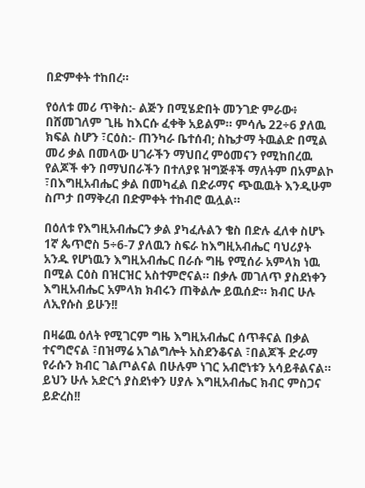በድምቀት ተከበረ።

የዕለቱ መሪ ጥቅስ:- ልጅን በሚሄድበት መንገድ ምራው፥ በሸመገለም ጊዜ ከእርሱ ፈቀቅ አይልም። ምሳሌ 22÷6 ያለዉ ክፍል ስሆን ፣ርዕስ:- ጠንካራ ቤተሰብ; ስኬታማ ትዉልድ በሚል መሪ ቃል በመላው ሀገራችን ማህበረ ምዕመናን የሚከበረዉ የልጆች ቀን በማህበራችን በተለያዩ ዝግጅቶች ማለትም በአምልኮ ፣በእግዚአብሔር ቃል በመካፈል በድራማና ጭዉዉት እንዲሁም ስጦታ በማቅረብ በድምቀት ተከብሮ ዉሏል።

በዕለቱ የእግዚአብሔርን ቃል ያካፈሉልን ቄስ በድሉ ፈለቀ ስሆኑ 1ኛ ጴጥሮስ 5÷6-7 ያለዉን ስፍራ ከእግዚአብሔር ባህሪያት አንዱ የሆነዉን እግዚአብሔር በራሱ ግዜ የሚሰራ አምላክ ነዉ በሚል ርዕስ በዝርዝር አስተምሮናል። በቃሉ መገለጥ ያስደነቀን እግዚአብሔር አምላክ ክብሩን ጠቅልሎ ይዉሰድ። ክብር ሁሉ ለኢየሱስ ይሁን!!

በዛሬዉ ዕለት የሚገርም ግዜ እግዚአብሔር ሰጥቶናል በቃል ተናግሮናል ፣በዝማሬ አገልግሎት አስደንቆናል ፣በልጆች ድራማ የራሱን ክብር ገልጦልናል በሁሉም ነገር አብሮነቱን አሳይቶልናል። ይህን ሁሉ አድርጎ ያስደነቀን ሀያሉ እግዚአብሔር ክብር ምስጋና ይድረስ!!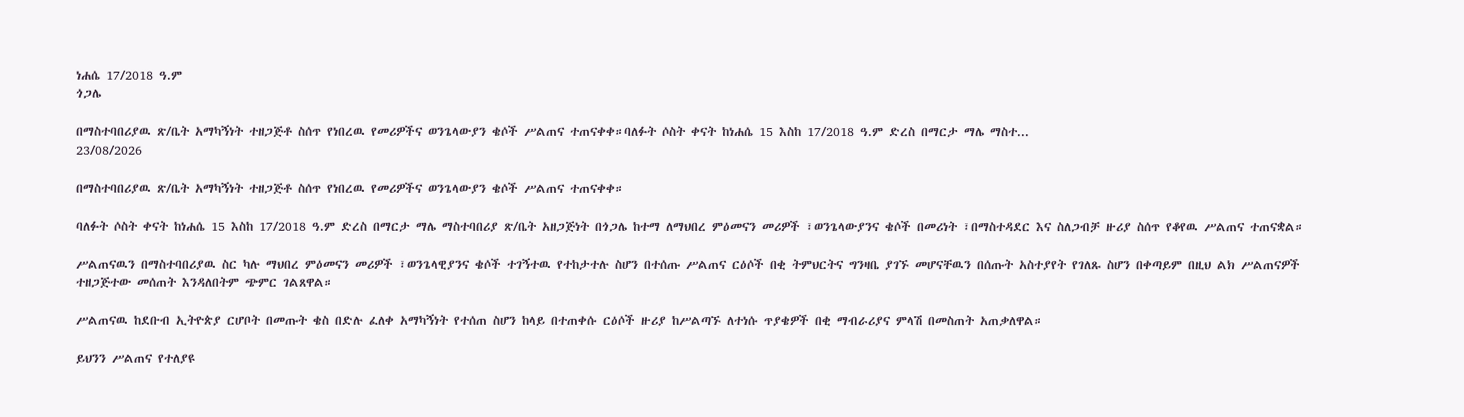ነሐሴ 17/2018 ዓ.ም
ጎጋሌ

በማስተባበሪያዉ ጽ/ቤት አማካኝነት ተዘጋጅቶ ስሰጥ የነበረዉ የመሪዎችና ወንጌላውያን ቄሶች ሥልጠና ተጠናቀቀ።ባለፉት ሶስት ቀናት ከነሐሴ 15 እስከ 17/2018 ዓ.ም ድረስ በማርታ ማሌ ማስተ...
23/08/2026

በማስተባበሪያዉ ጽ/ቤት አማካኝነት ተዘጋጅቶ ስሰጥ የነበረዉ የመሪዎችና ወንጌላውያን ቄሶች ሥልጠና ተጠናቀቀ።

ባለፉት ሶስት ቀናት ከነሐሴ 15 እስከ 17/2018 ዓ.ም ድረስ በማርታ ማሌ ማስተባበሪያ ጽ/ቤት አዘጋጅነት በጎጋሌ ከተማ ለማህበረ ምዕመናን መሪዎች ፣ወንጌላውያንና ቄሶች በመሪነት ፣በማስተዳደር እና ስለጋብቻ ዙሪያ ስሰጥ የቆየዉ ሥልጠና ተጠናቋል።

ሥልጠናዉን በማስተባበሪያዉ ስር ካሉ ማህበረ ምዕመናን መሪዎች ፣ወንጌላዊያንና ቄሶች ተገኝተዉ የተከታተሉ ስሆን በተሰጡ ሥልጠና ርዕሶች በቂ ትምህርትና ግንዛቤ ያገኙ መሆናቸዉን በሰጡት አስተያየት የገለጹ ስሆን በቀጣይም በዚህ ልክ ሥልጠናዎች ተዘጋጅተው መሰጠት እንዳለበትም ጭምር ገልጸዋል።

ሥልጠናዉ ከደቡብ ኢትዮጵያ ርሆቦት በመጡት ቄስ በድሉ ፈለቀ አማካኝነት የተሰጠ ስሆን ከላይ በተጠቀሱ ርዕሶች ዙሪያ ከሥልጣኙ ለተነሱ ጥያቄዎች በቂ ማብራሪያና ምላሽ በመስጠት አጠቃለዋል።

ይህንን ሥልጠና የተለያዩ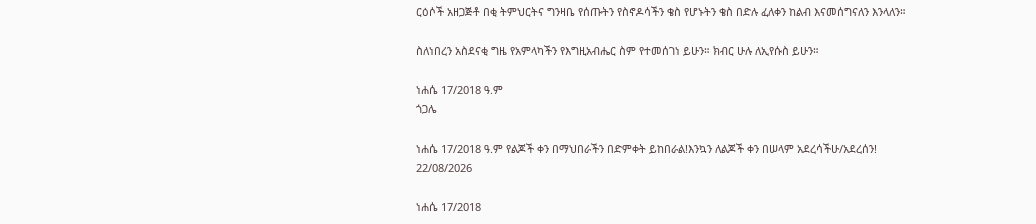ርዕሶች አዘጋጅቶ በቂ ትምህርትና ግንዛቤ የሰጡትን የስኖዶሳችን ቄስ የሆኑትን ቄስ በድሉ ፈለቀን ከልብ እናመሰግናለን እንላለን።

ስለነበረን አስደናቂ ግዜ የአምላካችን የእግዚአብሔር ስም የተመሰገነ ይሁን። ክብር ሁሉ ለኢየሱስ ይሁን።

ነሐሴ 17/2018 ዓ.ም
ጎጋሌ

ነሐሴ 17/2018 ዓ.ም የልጆች ቀን በማህበራችን በድምቀት ይከበራል!እንኳን ለልጆች ቀን በሠላም አደረሳችሁ/አደረሰን!
22/08/2026

ነሐሴ 17/2018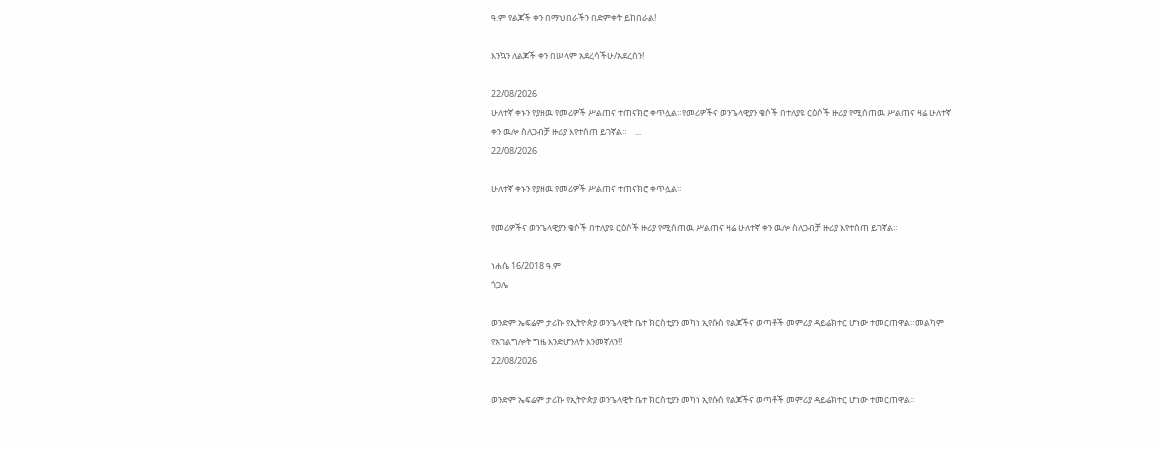ዓ.ም የልጆች ቀን በማህበራችን በድምቀት ይከበራል!

እንኳን ለልጆች ቀን በሠላም አደረሳችሁ/አደረሰን!

22/08/2026
ሁለተኛ ቀኑን የያዘዉ የመሪዎች ሥልጠና ተጠናክሮ ቀጥሏል።የመሪዎችና ወንጌላዊያን ቄሶች በተለያዩ ርዕሶች ዙሪያ የሚሰጠዉ ሥልጠና ዛሬ ሁለተኛ ቀን ዉሎ ስለጋብቻ ዙሪያ እየተሰጠ ይገኛል።    ...
22/08/2026

ሁለተኛ ቀኑን የያዘዉ የመሪዎች ሥልጠና ተጠናክሮ ቀጥሏል።

የመሪዎችና ወንጌላዊያን ቄሶች በተለያዩ ርዕሶች ዙሪያ የሚሰጠዉ ሥልጠና ዛሬ ሁለተኛ ቀን ዉሎ ስለጋብቻ ዙሪያ እየተሰጠ ይገኛል።

ነሐሴ 16/2018 ዓ.ም
ጎጋሌ

ወንድም ኤፍሬም ታሪኩ የኢትዮጵያ ወንጌላዊት ቤተ ክርስቲያን መካነ ኢየሱስ የልጆችና ወጣቶች መምሪያ ዳይሬክተር ሆነው ተመርጠዋል።መልካም የአገልግሎት ግዜ እንድሆንለት እንመኛለን!!
22/08/2026

ወንድም ኤፍሬም ታሪኩ የኢትዮጵያ ወንጌላዊት ቤተ ክርስቲያን መካነ ኢየሱስ የልጆችና ወጣቶች መምሪያ ዳይሬክተር ሆነው ተመርጠዋል።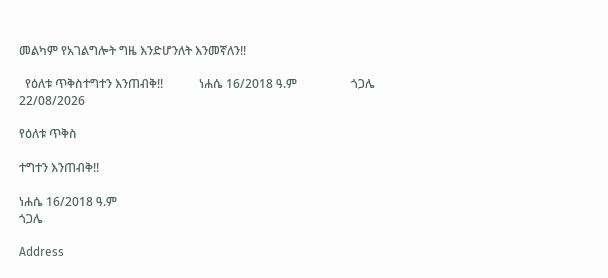መልካም የአገልግሎት ግዜ እንድሆንለት እንመኛለን!!

  የዕለቱ ጥቅስተግተን እንጠብቅ!!            ነሐሴ 16/2018 ዓ.ም                  ጎጋሌ
22/08/2026

የዕለቱ ጥቅስ

ተግተን እንጠብቅ!!

ነሐሴ 16/2018 ዓ.ም
ጎጋሌ

Address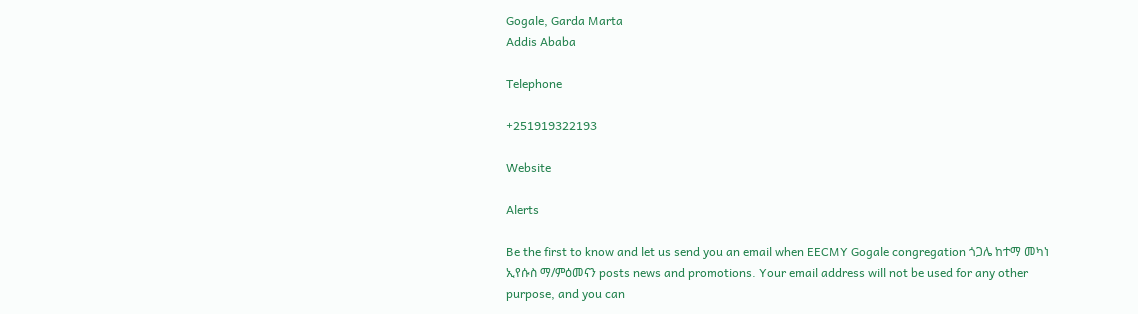Gogale, Garda Marta
Addis Ababa

Telephone

+251919322193

Website

Alerts

Be the first to know and let us send you an email when EECMY Gogale congregation ጎጋሌ ከተማ መካነ ኢየሱስ ማ/ምዕመናን posts news and promotions. Your email address will not be used for any other purpose, and you can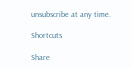unsubscribe at any time.

Shortcuts

Share